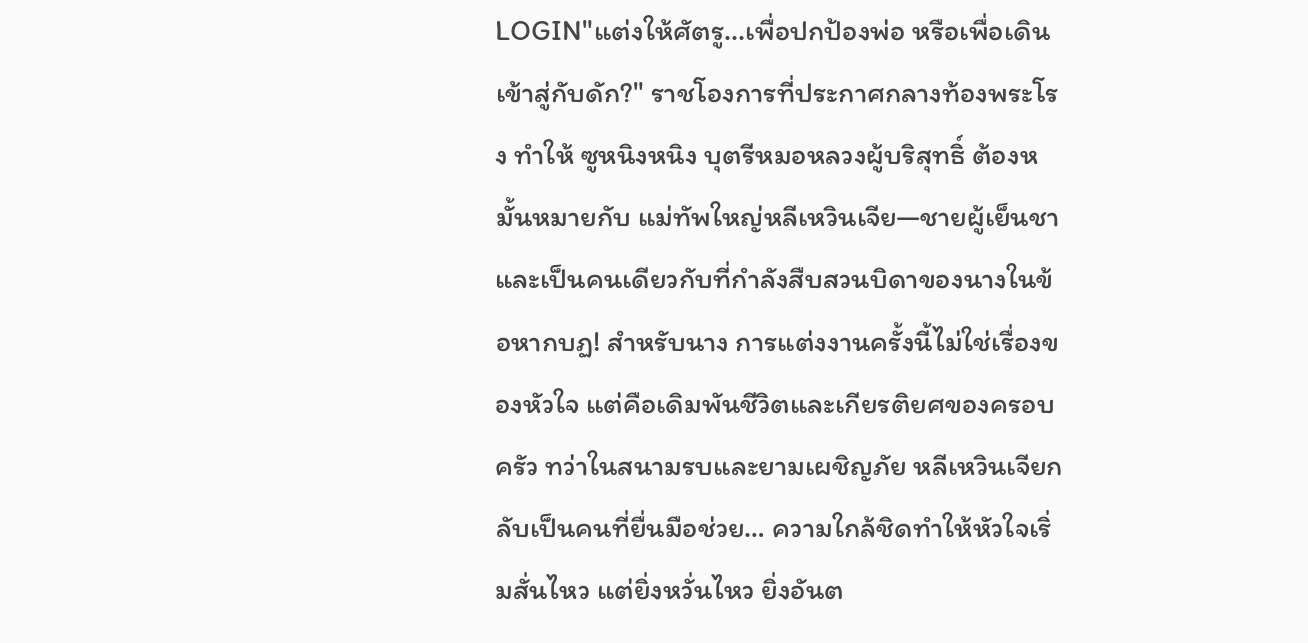LOGIN"แต่งให้ศัตรู...เพื่อปกป้องพ่อ หรือเพื่อเดินเข้าสู่กับดัก?" ราชโองการที่ประกาศกลางท้องพระโรง ทำให้ ซูหนิงหนิง บุตรีหมอหลวงผู้บริสุทธิ์ ต้องหมั้นหมายกับ แม่ทัพใหญ่หลีเหวินเจีย—ชายผู้เย็นชาและเป็นคนเดียวกับที่กำลังสืบสวนบิดาของนางในข้อหากบฏ! สำหรับนาง การแต่งงานครั้งนี้ไม่ใช่เรื่องของหัวใจ แต่คือเดิมพันชีวิตและเกียรติยศของครอบครัว ทว่าในสนามรบและยามเผชิญภัย หลีเหวินเจียกลับเป็นคนที่ยื่นมือช่วย… ความใกล้ชิดทำให้หัวใจเริ่มสั่นไหว แต่ยิ่งหวั่นไหว ยิ่งอันต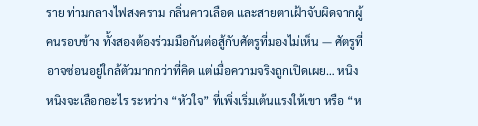ราย ท่ามกลางไฟสงคราม กลิ่นคาวเลือด และสายตาเฝ้าจับผิดจากผู้คนรอบข้าง ทั้งสองต้องร่วมมือกันต่อสู้กับศัตรูที่มองไม่เห็น — ศัตรูที่อาจซ่อนอยู่ใกล้ตัวมากกว่าที่คิด แต่เมื่อความจริงถูกเปิดเผย… หนิงหนิงจะเลือกอะไร ระหว่าง “หัวใจ” ที่เพิ่งเริ่มเต้นแรงให้เขา หรือ “ห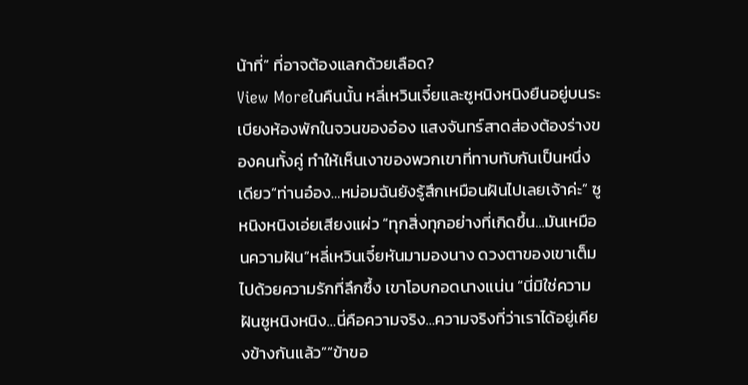น้าที่” ที่อาจต้องแลกด้วยเลือด?
View Moreในคืนนั้น หลี่เหวินเจี๋ยและซูหนิงหนิงยืนอยู่บนระเบียงห้องพักในจวนของอ๋อง แสงจันทร์สาดส่องต้องร่างของคนทั้งคู่ ทำให้เห็นเงาของพวกเขาที่ทาบทับกันเป็นหนึ่งเดียว“ท่านอ๋อง…หม่อมฉันยังรู้สึกเหมือนฝันไปเลยเจ้าค่ะ” ซูหนิงหนิงเอ่ยเสียงแผ่ว “ทุกสิ่งทุกอย่างที่เกิดขึ้น…มันเหมือนความฝัน”หลี่เหวินเจี๋ยหันมามองนาง ดวงตาของเขาเต็มไปด้วยความรักที่ลึกซึ้ง เขาโอบกอดนางแน่น “นี่มิใช่ความฝันซูหนิงหนิง…นี่คือความจริง…ความจริงที่ว่าเราได้อยู่เคียงข้างกันแล้ว”“ข้าขอ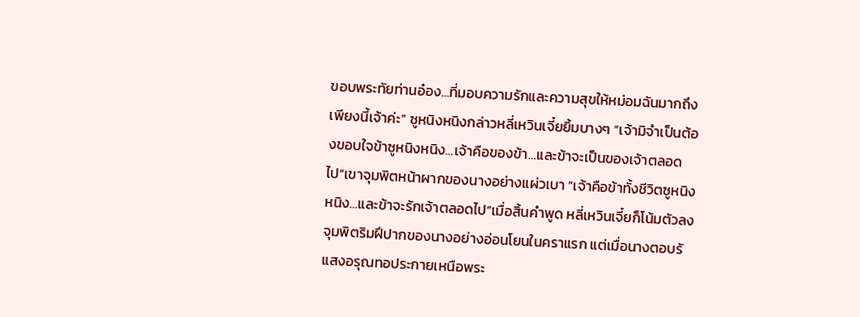ขอบพระทัยท่านอ๋อง…ที่มอบความรักและความสุขให้หม่อมฉันมากถึงเพียงนี้เจ้าค่ะ” ซูหนิงหนิงกล่าวหลี่เหวินเจี๋ยยิ้มบางๆ “เจ้ามิจำเป็นต้องขอบใจข้าซูหนิงหนิง…เจ้าคือของข้า…และข้าจะเป็นของเจ้าตลอดไป”เขาจุมพิตหน้าผากของนางอย่างแผ่วเบา “เจ้าคือข้าทั้งชีวิตซูหนิงหนิง…และข้าจะรักเจ้าตลอดไป”เมื่อสิ้นคำพูด หลี่เหวินเจี๋ยก็โน้มตัวลงจุมพิตริมฝีปากของนางอย่างอ่อนโยนในคราแรก แต่เมื่อนางตอบรั
แสงอรุณทอประกายเหนือพระ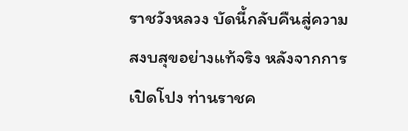ราชวังหลวง บัดนี้กลับคืนสู่ความสงบสุขอย่างแท้จริง หลังจากการเปิดโปง ท่านราชค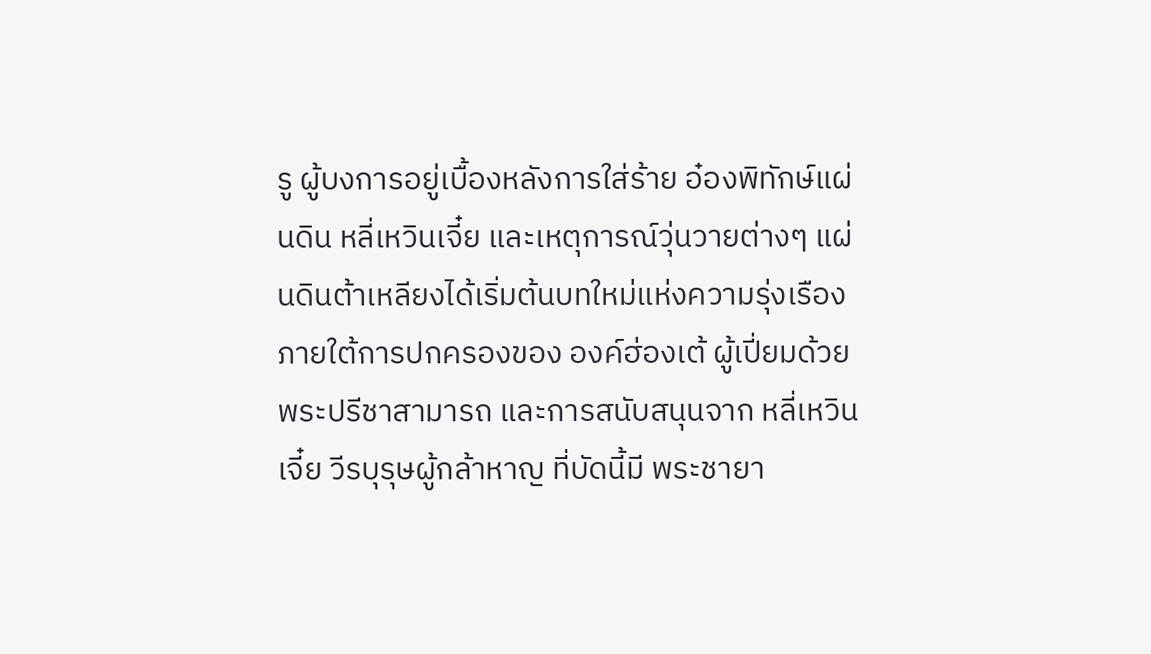รู ผู้บงการอยู่เบื้องหลังการใส่ร้าย อ๋องพิทักษ์แผ่นดิน หลี่เหวินเจี๋ย และเหตุการณ์วุ่นวายต่างๆ แผ่นดินต้าเหลียงได้เริ่มต้นบทใหม่แห่งความรุ่งเรืองภายใต้การปกครองของ องค์ฮ่องเต้ ผู้เปี่ยมด้วยพระปรีชาสามารถ และการสนับสนุนจาก หลี่เหวินเจี๋ย วีรบุรุษผู้กล้าหาญ ที่บัดนี้มี พระชายา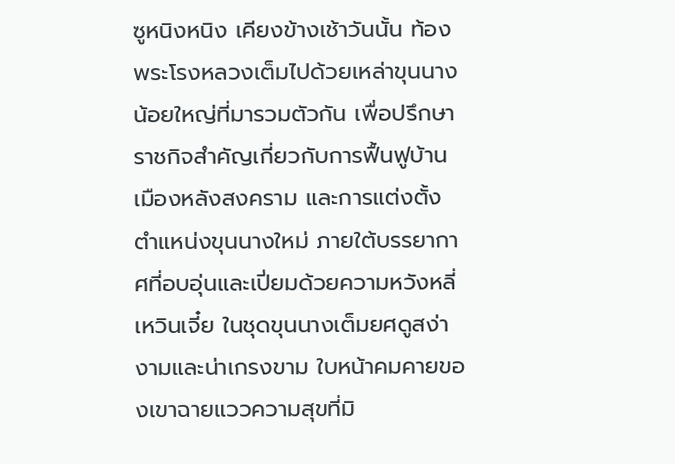ซูหนิงหนิง เคียงข้างเช้าวันนั้น ท้องพระโรงหลวงเต็มไปด้วยเหล่าขุนนางน้อยใหญ่ที่มารวมตัวกัน เพื่อปรึกษาราชกิจสำคัญเกี่ยวกับการฟื้นฟูบ้านเมืองหลังสงคราม และการแต่งตั้งตำแหน่งขุนนางใหม่ ภายใต้บรรยากาศที่อบอุ่นและเปี่ยมด้วยความหวังหลี่เหวินเจี๋ย ในชุดขุนนางเต็มยศดูสง่างามและน่าเกรงขาม ใบหน้าคมคายของเขาฉายแววความสุขที่มิ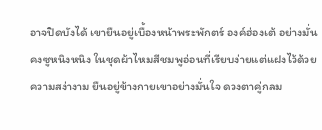อาจปิดบังได้ เขายืนอยู่เบื้องหน้าพระพักตร์ องค์ฮ่องเต้ อย่างมั่นคงซูหนิงหนิง ในชุดผ้าไหมสีชมพูอ่อนที่เรียบง่ายแต่แฝงไว้ด้วยความสง่างาม ยืนอยู่ข้างกายเขาอย่างมั่นใจ ดวงตาคู่กลม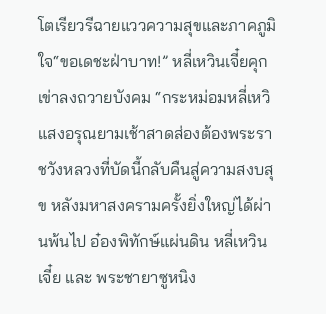โตเรียวรีฉายแววความสุขและภาคภูมิใจ“ขอเดชะฝ่าบาท!” หลี่เหวินเจี๋ยคุกเข่าลงถวายบังคม “กระหม่อมหลี่เหวิ
แสงอรุณยามเช้าสาดส่องต้องพระราชวังหลวงที่บัดนี้กลับคืนสู่ความสงบสุข หลังมหาสงครามครั้งยิ่งใหญ่ได้ผ่านพ้นไป อ๋องพิทักษ์แผ่นดิน หลี่เหวินเจี๋ย และ พระชายาซูหนิง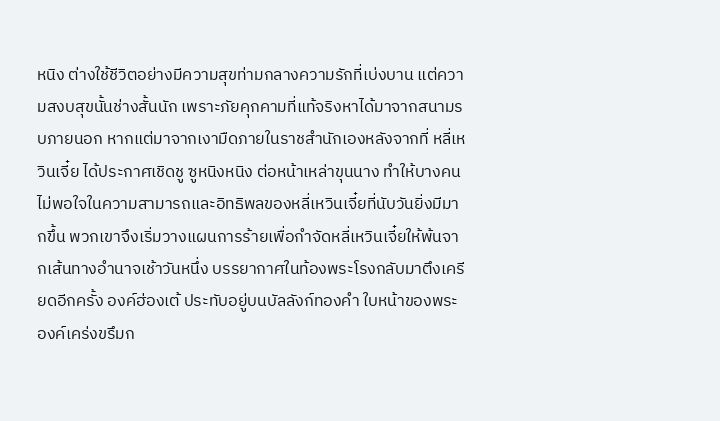หนิง ต่างใช้ชีวิตอย่างมีความสุขท่ามกลางความรักที่เบ่งบาน แต่ความสงบสุขนั้นช่างสั้นนัก เพราะภัยคุกคามที่แท้จริงหาได้มาจากสนามรบภายนอก หากแต่มาจากเงามืดภายในราชสำนักเองหลังจากที่ หลี่เหวินเจี๋ย ได้ประกาศเชิดชู ซูหนิงหนิง ต่อหน้าเหล่าขุนนาง ทำให้บางคนไม่พอใจในความสามารถและอิทธิพลของหลี่เหวินเจี๋ยที่นับวันยิ่งมีมากขึ้น พวกเขาจึงเริ่มวางแผนการร้ายเพื่อกำจัดหลี่เหวินเจี๋ยให้พ้นจากเส้นทางอำนาจเช้าวันหนึ่ง บรรยากาศในท้องพระโรงกลับมาตึงเครียดอีกครั้ง องค์ฮ่องเต้ ประทับอยู่บนบัลลังก์ทองคำ ใบหน้าของพระองค์เคร่งขรึมก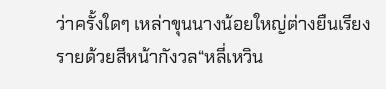ว่าครั้งใดๆ เหล่าขุนนางน้อยใหญ่ต่างยืนเรียงรายด้วยสีหน้ากังวล“หลี่เหวิน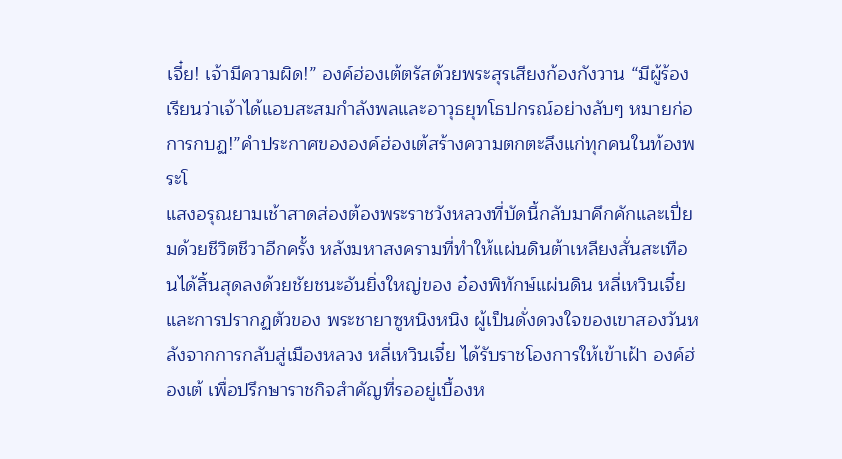เจี๋ย! เจ้ามีความผิด!” องค์ฮ่องเต้ตรัสด้วยพระสุรเสียงก้องกังวาน “มีผู้ร้องเรียนว่าเจ้าได้แอบสะสมกำลังพลและอาวุธยุทโธปกรณ์อย่างลับๆ หมายก่อการกบฏ!”คำประกาศขององค์ฮ่องเต้สร้างความตกตะลึงแก่ทุกคนในท้องพระโ
แสงอรุณยามเช้าสาดส่องต้องพระราชวังหลวงที่บัดนี้กลับมาคึกคักและเปี่ยมด้วยชีวิตชีวาอีกครั้ง หลังมหาสงครามที่ทำให้แผ่นดินต้าเหลียงสั่นสะเทือนได้สิ้นสุดลงด้วยชัยชนะอันยิ่งใหญ่ของ อ๋องพิทักษ์แผ่นดิน หลี่เหวินเจี๋ย และการปรากฏตัวของ พระชายาซูหนิงหนิง ผู้เป็นดั่งดวงใจของเขาสองวันหลังจากการกลับสู่เมืองหลวง หลี่เหวินเจี๋ย ได้รับราชโองการให้เข้าเฝ้า องค์ฮ่องเต้ เพื่อปรึกษาราชกิจสำคัญที่รออยู่เบื้องห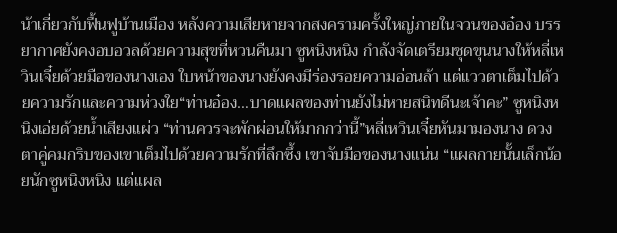น้าเกี่ยวกับฟื้นฟูบ้านเมือง หลังความเสียหายจากสงครามครั้งใหญ่ภายในจวนของอ๋อง บรรยากาศยังคงอบอวลด้วยความสุขที่หวนคืนมา ซูหนิงหนิง กำลังจัดเตรียมชุดขุนนางให้หลี่เหวินเจี๋ยด้วยมือของนางเอง ใบหน้าของนางยังคงมีร่องรอยความอ่อนล้า แต่แววตาเต็มไปด้วยความรักและความห่วงใย“ท่านอ๋อง…บาดแผลของท่านยังไม่หายสนิทดีนะเจ้าคะ” ซูหนิงหนิงเอ่ยด้วยน้ำเสียงแผ่ว “ท่านควรจะพักผ่อนให้มากกว่านี้”หลี่เหวินเจี๋ยหันมามองนาง ดวงตาคู่คมกริบของเขาเต็มไปด้วยความรักที่ลึกซึ้ง เขาจับมือของนางแน่น “แผลกายนั้นเล็กน้อยนักซูหนิงหนิง แต่แผล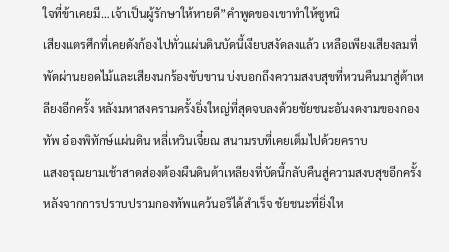ใจที่ข้าเคยมี…เจ้าเป็นผู้รักษาให้หายดี”คำพูดของเขาทำให้ซูหนิ
เสียงแตรศึกที่เคยดังก้องไปทั่วแผ่นดินบัดนี้เงียบสงัดลงแล้ว เหลือเพียงเสียงลมที่พัดผ่านยอดไม้และเสียงนกร้องขับขาน บ่งบอกถึงความสงบสุขที่หวนคืนมาสู่ต้าเหลียงอีกครั้ง หลังมหาสงครามครั้งยิ่งใหญ่ที่สุดจบลงด้วยชัยชนะอันงดงามของกองทัพ อ๋องพิทักษ์แผ่นดิน หลี่เหวินเจี๋ยณ สนามรบที่เคยเต็มไปด้วยคราบ
แสงอรุณยามเช้าสาดส่องต้องผืนดินต้าเหลียงที่บัดนี้กลับคืนสู่ความสงบสุขอีกครั้ง หลังจากการปราบปรามกองทัพแคว้นอริได้สำเร็จ ชัยชนะที่ยิ่งให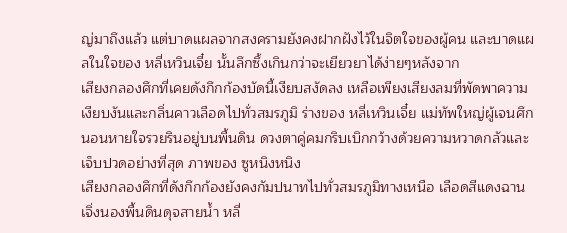ญ่มาถึงแล้ว แต่บาดแผลจากสงครามยังคงฝากฝังไว้ในจิตใจของผู้คน และบาดแผลในใจของ หลี่เหวินเจี๋ย นั้นลึกซึ้งเกินกว่าจะเยียวยาได้ง่ายๆหลังจาก
เสียงกลองศึกที่เคยดังกึกก้องบัดนี้เงียบสงัดลง เหลือเพียงเสียงลมที่พัดพาความเงียบงันและกลิ่นคาวเลือดไปทั่วสมรภูมิ ร่างของ หลี่เหวินเจี๋ย แม่ทัพใหญ่ผู้เจนศึก นอนหายใจรวยรินอยู่บนพื้นดิน ดวงตาคู่คมกริบเบิกกว้างด้วยความหวาดกลัวและเจ็บปวดอย่างที่สุด ภาพของ ซูหนิงหนิง
เสียงกลองศึกที่ดังกึกก้องยังคงกัมปนาทไปทั่วสมรภูมิทางเหนือ เลือดสีแดงฉานเจิ่งนองพื้นดินดุจสายน้ำ หลี่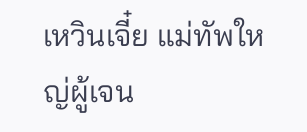เหวินเจี๋ย แม่ทัพใหญ่ผู้เจน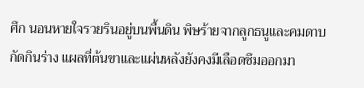ศึก นอนหายใจรวยรินอยู่บนพื้นดิน พิษร้ายจากลูกธนูและคมดาบกัดกินร่าง แผลที่ต้นขาและแผ่นหลังยังคงมีเลือดซึมออกมา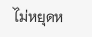ไม่หยุดห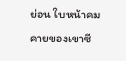ย่อน ใบหน้าคมคายของเขาซี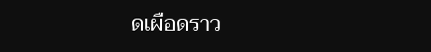ดเผือดราว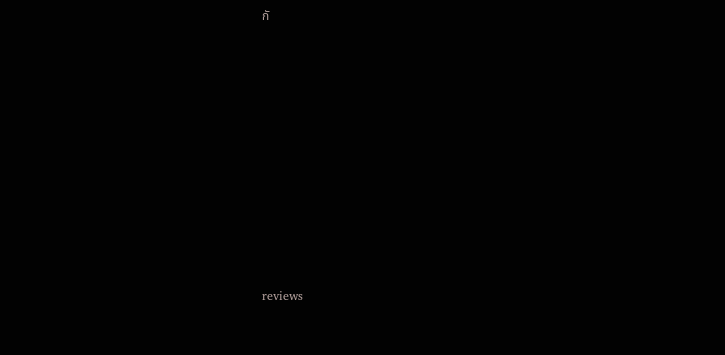กั












reviews